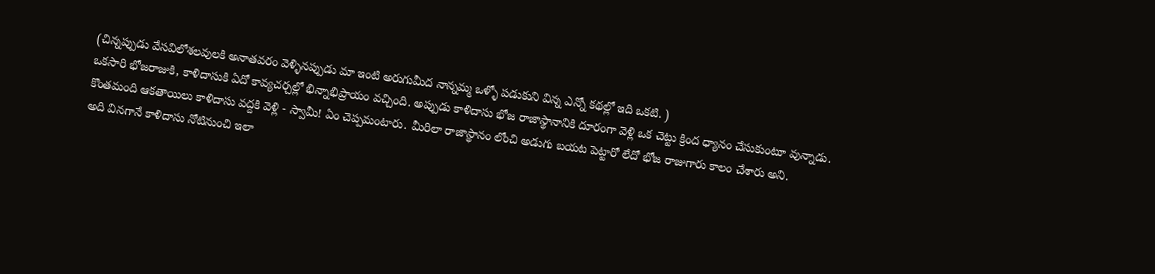(చిన్నప్పుడు వేసవిలోశలవులకి అనాతవరం వెళ్ళినప్పుడు మా ఇంటి అరుగుమీద నాన్నమ్మ ఒళ్ళో పడుకుని విన్న ఎన్నో కథల్లో ఇది ఒకటి. )
ఒకసారి భోజరాజుకి, కాళిదాసుకి ఏదో కావ్యచర్చల్లో భిన్నాభిప్రాయం వచ్చింది. అప్పుడు కాళిదాసు భోజ రాజాస్థానానికి దూరంగా వెళ్లి ఒక చెట్టు క్రింద ధ్యానం చేసుకుంటూ వున్నాడు.
కొంతమంది ఆకతాయిలు కాళిదాసు వద్దకి వెళ్లి - స్వామీ! ఏం చెప్పమంటారు. మీరిలా రాజాస్థానం లోంచి అడుగు బయట పెట్టారో లేదో భోజ రాజుగారు కాలం చేశారు అని.
అది వినగానే కాళిదాసు నోటినుంచి ఇలా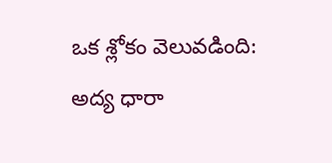ఒక శ్లోకం వెలువడింది:
అద్య ధారా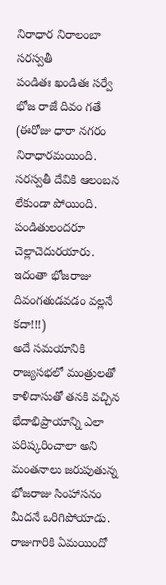నిరాధార నిరాలంబా సరస్వతీ
పండితః ఖండితః సర్వే భోజ రాజే దివం గతే
(ఈరోజు ధారా నగరం నిరాధారమయింది. సరస్వతీ దేవికి ఆలంబన లేకుండా పోయింది. పండితులందరూ చెల్లాచెదురయారు. ఇదంతా భోజరాజు దివంగతుడవడం వల్లనే కదా!!!)
అదే సమయానికి రాజ్యసభలో మంత్రులతో కాళిదాసుతో తనకి వచ్చిన భేదాభిప్రాయాన్ని ఎలా పరిష్కరించాలా అని మంతనాలు జరుపుతున్న భోజరాజు సింహాసనం మీదనే ఒరిగిపోయాడు.
రాజుగారికి ఏమయిందో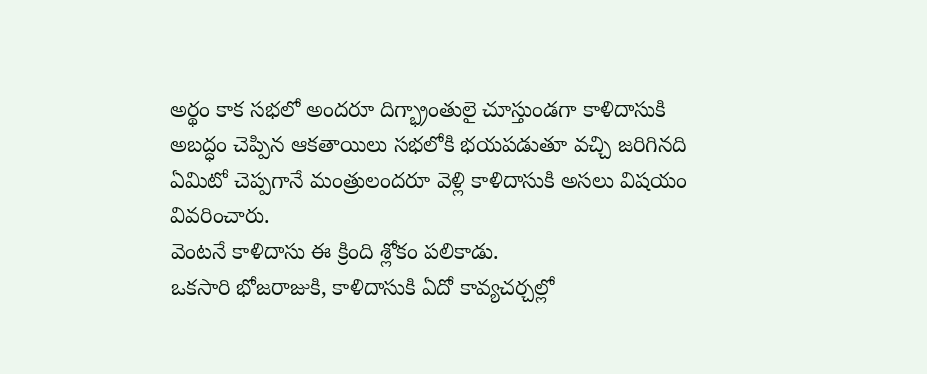అర్థం కాక సభలో అందరూ దిగ్భ్రాంతులై చూస్తుండగా కాళిదాసుకి అబద్ధం చెప్పిన ఆకతాయిలు సభలోకి భయపడుతూ వచ్చి జరిగినది ఏమిటో చెప్పగానే మంత్రులందరూ వెళ్లి కాళిదాసుకి అసలు విషయం వివరించారు.
వెంటనే కాళిదాసు ఈ క్రింది శ్లోకం పలికాడు.
ఒకసారి భోజరాజుకి, కాళిదాసుకి ఏదో కావ్యచర్చల్లో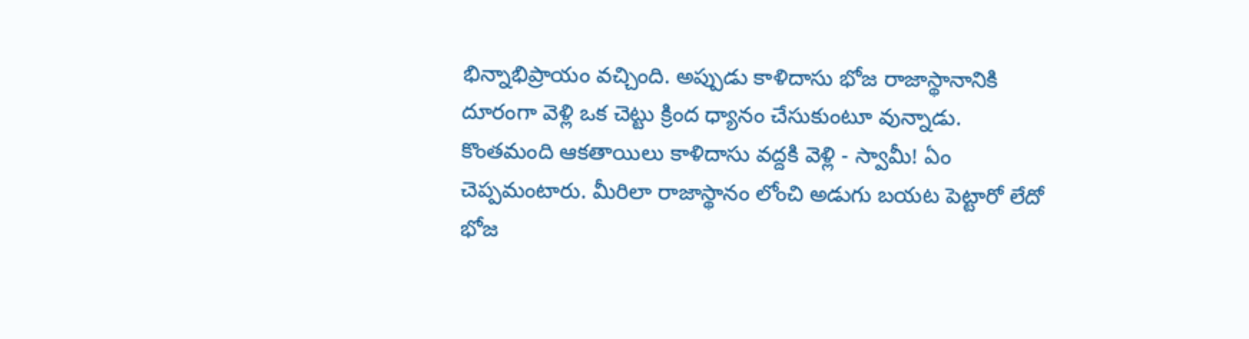భిన్నాభిప్రాయం వచ్చింది. అప్పుడు కాళిదాసు భోజ రాజాస్థానానికి దూరంగా వెళ్లి ఒక చెట్టు క్రింద ధ్యానం చేసుకుంటూ వున్నాడు.
కొంతమంది ఆకతాయిలు కాళిదాసు వద్దకి వెళ్లి - స్వామీ! ఏం చెప్పమంటారు. మీరిలా రాజాస్థానం లోంచి అడుగు బయట పెట్టారో లేదో భోజ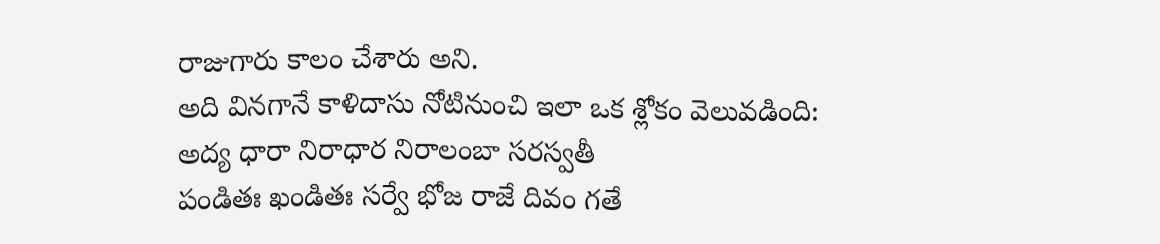రాజుగారు కాలం చేశారు అని.
అది వినగానే కాళిదాసు నోటినుంచి ఇలా ఒక శ్లోకం వెలువడింది:
అద్య ధారా నిరాధార నిరాలంబా సరస్వతీ
పండితః ఖండితః సర్వే భోజ రాజే దివం గతే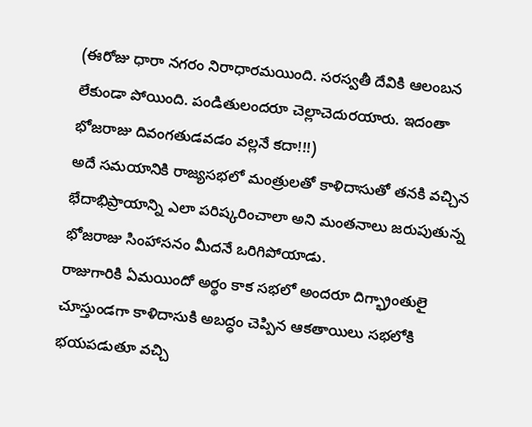(ఈరోజు ధారా నగరం నిరాధారమయింది. సరస్వతీ దేవికి ఆలంబన లేకుండా పోయింది. పండితులందరూ చెల్లాచెదురయారు. ఇదంతా భోజరాజు దివంగతుడవడం వల్లనే కదా!!!)
అదే సమయానికి రాజ్యసభలో మంత్రులతో కాళిదాసుతో తనకి వచ్చిన భేదాభిప్రాయాన్ని ఎలా పరిష్కరించాలా అని మంతనాలు జరుపుతున్న భోజరాజు సింహాసనం మీదనే ఒరిగిపోయాడు.
రాజుగారికి ఏమయిందో అర్థం కాక సభలో అందరూ దిగ్భ్రాంతులై చూస్తుండగా కాళిదాసుకి అబద్ధం చెప్పిన ఆకతాయిలు సభలోకి భయపడుతూ వచ్చి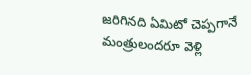జరిగినది ఏమిటో చెప్పగానే మంత్రులందరూ వెళ్లి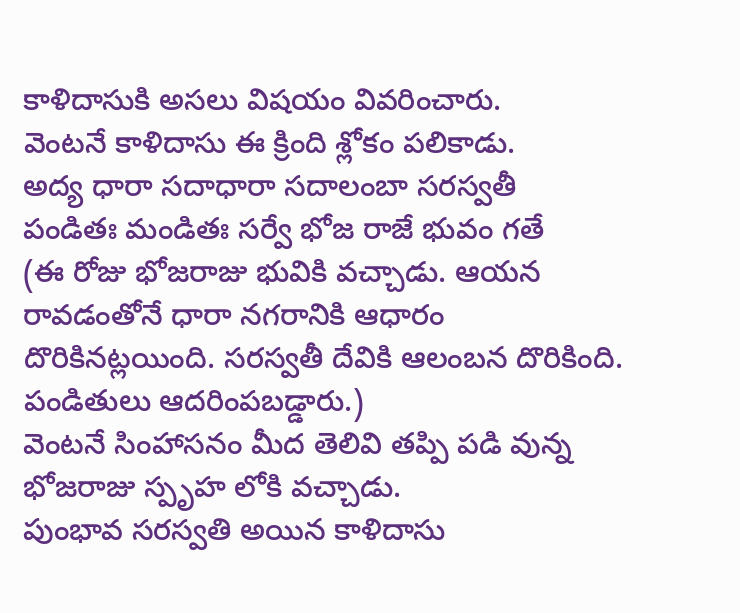కాళిదాసుకి అసలు విషయం వివరించారు.
వెంటనే కాళిదాసు ఈ క్రింది శ్లోకం పలికాడు.
అద్య ధారా సదాధారా సదాలంబా సరస్వతీ
పండితః మండితః సర్వే భోజ రాజే భువం గతే
(ఈ రోజు భోజరాజు భువికి వచ్చాడు. ఆయన రావడంతోనే ధారా నగరానికి ఆధారం దొరికినట్లయింది. సరస్వతీ దేవికి ఆలంబన దొరికింది. పండితులు ఆదరింపబడ్డారు.)
వెంటనే సింహాసనం మీద తెలివి తప్పి పడి వున్న భోజరాజు స్పృహ లోకి వచ్చాడు.
పుంభావ సరస్వతి అయిన కాళిదాసు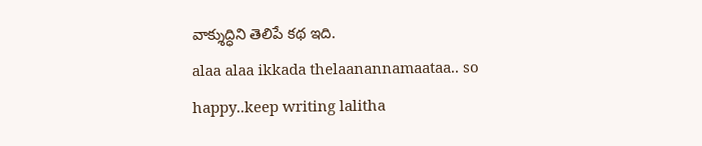వాక్శుద్ధిని తెలిపే కథ ఇది.
alaa alaa ikkada thelaanannamaataa.. so happy..keep writing lalitha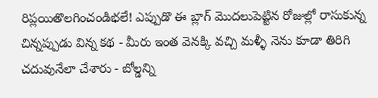రిప్లయితొలగించండిభలే! ఎప్పుడొ ఈ బ్లాగ్ మొదలుపెట్టిన రోజుల్లో రాసుకున్న చిన్నప్పుడు విన్న కథ - మీరు ఇంత వెనక్కి వచ్చి మళ్ళీ నెను కూడా తిరిగి చదువునేలా చేశారు - బోల్డన్ని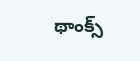థాంక్స్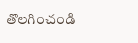తొలగించండి